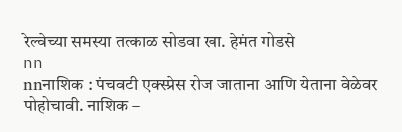रेल्वेच्या समस्या तत्काळ सोडवा खा. हेमंत गोडसे
nn
nnनाशिक : पंचवटी एक्स्प्रेस रोज जाताना आणि येताना वेळेवर पोहोचावी. नाशिक –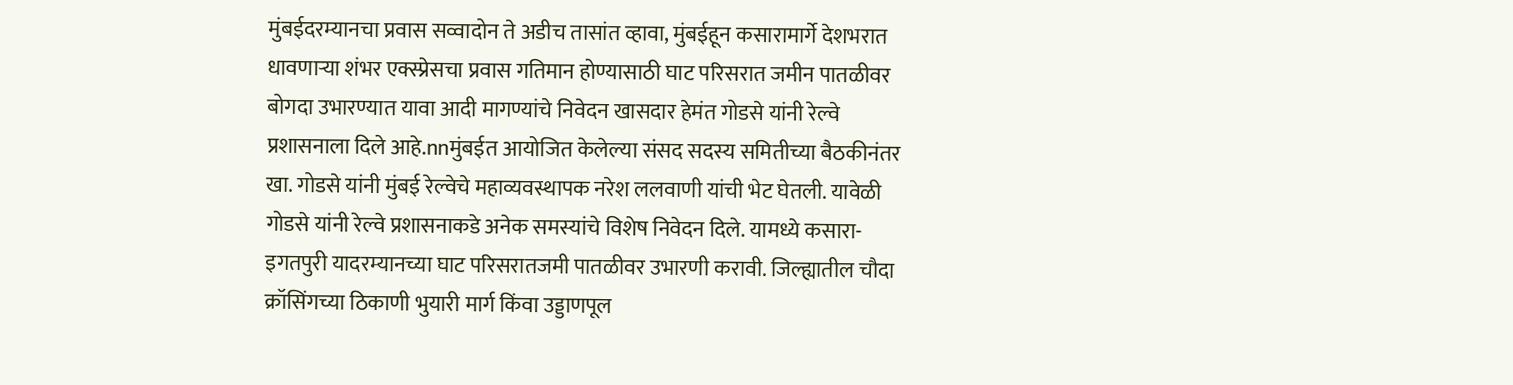मुंबईदरम्यानचा प्रवास सव्वादोन ते अडीच तासांत व्हावा, मुंबईहून कसारामार्गे देशभरात धावणाऱ्या शंभर एक्स्प्रेसचा प्रवास गतिमान होण्यासाठी घाट परिसरात जमीन पातळीवर बोगदा उभारण्यात यावा आदी मागण्यांचे निवेदन खासदार हेमंत गोडसे यांनी रेल्वे प्रशासनाला दिले आहे.nnमुंबईत आयोजित केलेल्या संसद सदस्य समितीच्या बैठकीनंतर खा. गोडसे यांनी मुंबई रेल्वेचे महाव्यवस्थापक नरेश ललवाणी यांची भेट घेतली. यावेळी गोडसे यांनी रेल्वे प्रशासनाकडे अनेक समस्यांचे विशेष निवेदन दिले. यामध्ये कसारा- इगतपुरी यादरम्यानच्या घाट परिसरातजमी पातळीवर उभारणी करावी. जिल्ह्यातील चौदा क्रॉसिंगच्या ठिकाणी भुयारी मार्ग किंवा उड्डाणपूल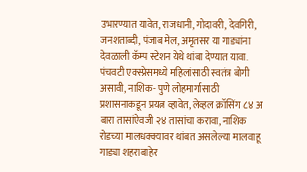उभारण्यात यावेत, राजधानी, गोदावरी, देवगिरी, जनशताब्दी, पंजाब मेल, अमृतसर या गाड्यांना देवळाली कॅम्प स्टेशन येथे थांबा देण्यात यावा. पंचवटी एक्स्प्रेसमध्ये महिलांसाठी स्वतंत्र बोगी असावी, नाशिक- पुणे लोहमार्गासाठी प्रशासनाकडून प्रयत्न व्हावेत, लेव्हल क्रॉसिंग ८४ अ बारा तासांऐवजी २४ तासांचा करावा, नाशिक रोडच्या मालधक्क्यावर थांबत असलेल्या मालवाहू गाड्या शहराबाहेर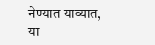नेण्यात याव्यात, या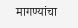मागण्यांचा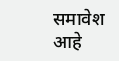समावेश आहे